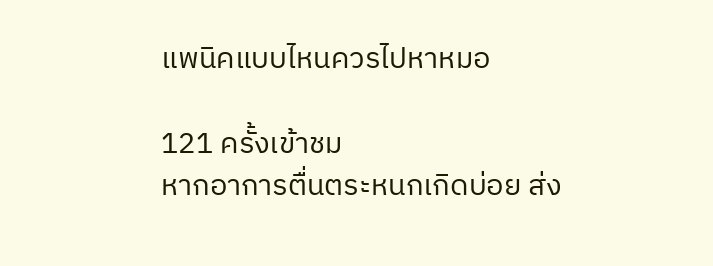แพนิคแบบไหนควรไปหาหมอ

121 ครั้งเข้าชม
หากอาการตื่นตระหนกเกิดบ่อย ส่ง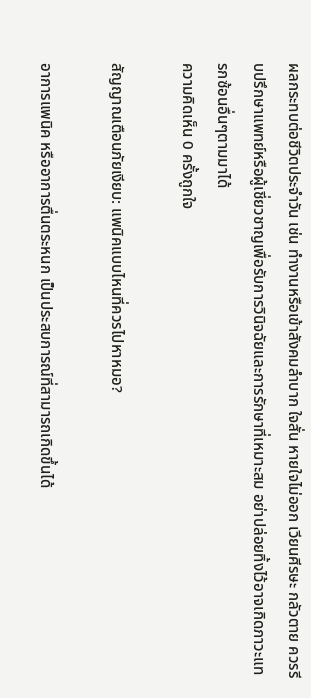ผลกระทบต่อชีวิตประจำวัน เช่น ทำงานหรือเข้าสังคมลำบาก ใจสั่น หายใจไม่ออก เวียนศีรษะ กลัวตาย ควรรีบปรึกษาแพทย์หรือผู้เชี่ยวชาญเพื่อรับการวินิจฉัยและการรักษาที่เหมาะสม อย่าปล่อยทิ้งไว้อาจเกิดภาวะแทรกซ้อนอื่นๆตามมาได้
ความคิดเห็น 0 ครั้งถูกใจ

สัญญาณเตือนภัยเงียบ: แพนิคแบบไหนที่ควรไปหาหมอ?

อาการแพนิค หรืออาการตื่นตระหนก เป็นประสบการณ์ที่สามารถเกิดขึ้นได้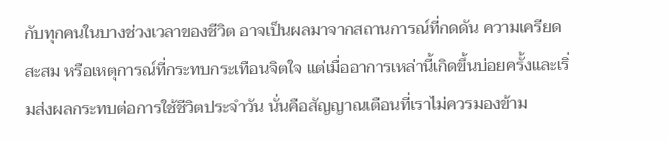กับทุกคนในบางช่วงเวลาของชีวิต อาจเป็นผลมาจากสถานการณ์ที่กดดัน ความเครียดสะสม หรือเหตุการณ์ที่กระทบกระเทือนจิตใจ แต่เมื่ออาการเหล่านี้เกิดขึ้นบ่อยครั้งและเริ่มส่งผลกระทบต่อการใช้ชีวิตประจำวัน นั่นคือสัญญาณเตือนที่เราไม่ควรมองข้าม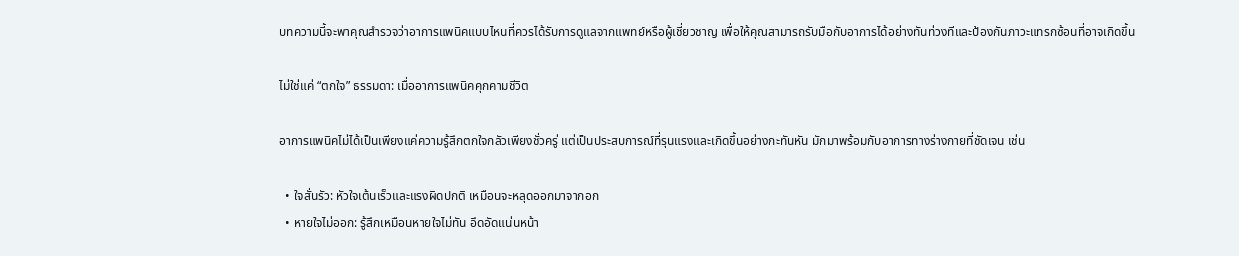บทความนี้จะพาคุณสำรวจว่าอาการแพนิคแบบไหนที่ควรได้รับการดูแลจากแพทย์หรือผู้เชี่ยวชาญ เพื่อให้คุณสามารถรับมือกับอาการได้อย่างทันท่วงทีและป้องกันภาวะแทรกซ้อนที่อาจเกิดขึ้น

ไม่ใช่แค่ “ตกใจ” ธรรมดา: เมื่ออาการแพนิคคุกคามชีวิต

อาการแพนิคไม่ได้เป็นเพียงแค่ความรู้สึกตกใจกลัวเพียงชั่วครู่ แต่เป็นประสบการณ์ที่รุนแรงและเกิดขึ้นอย่างกะทันหัน มักมาพร้อมกับอาการทางร่างกายที่ชัดเจน เช่น

  • ใจสั่นรัว: หัวใจเต้นเร็วและแรงผิดปกติ เหมือนจะหลุดออกมาจากอก
  • หายใจไม่ออก: รู้สึกเหมือนหายใจไม่ทัน อึดอัดแน่นหน้า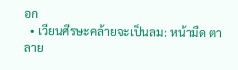อก
  • เวียนศีรษะคล้ายจะเป็นลม: หน้ามืด ตาลาย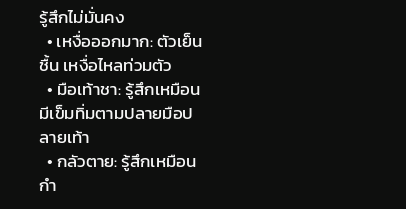รู้สึกไม่มั่นคง
  • เหงื่อออกมาก: ตัวเย็นชื้น เหงื่อไหลท่วมตัว
  • มือเท้าชา: รู้สึกเหมือนมีเข็มทิ่มตามปลายมือปลายเท้า
  • กลัวตาย: รู้สึกเหมือนกำ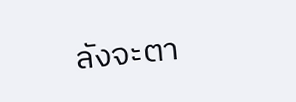ลังจะตา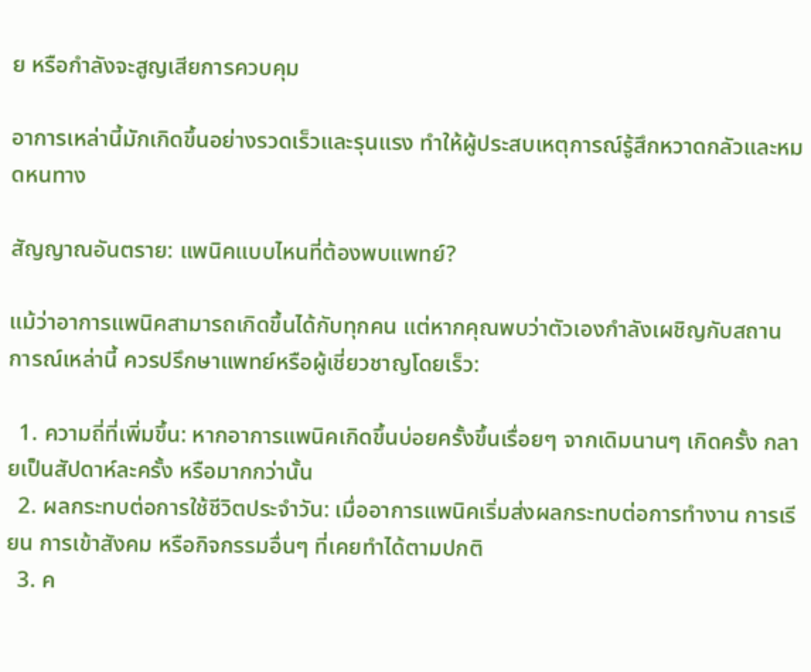ย หรือกำลังจะสูญเสียการควบคุม

อาการเหล่านี้มักเกิดขึ้นอย่างรวดเร็วและรุนแรง ทำให้ผู้ประสบเหตุการณ์รู้สึกหวาดกลัวและหมดหนทาง

สัญญาณอันตราย: แพนิคแบบไหนที่ต้องพบแพทย์?

แม้ว่าอาการแพนิคสามารถเกิดขึ้นได้กับทุกคน แต่หากคุณพบว่าตัวเองกำลังเผชิญกับสถานการณ์เหล่านี้ ควรปรึกษาแพทย์หรือผู้เชี่ยวชาญโดยเร็ว:

  1. ความถี่ที่เพิ่มขึ้น: หากอาการแพนิคเกิดขึ้นบ่อยครั้งขึ้นเรื่อยๆ จากเดิมนานๆ เกิดครั้ง กลายเป็นสัปดาห์ละครั้ง หรือมากกว่านั้น
  2. ผลกระทบต่อการใช้ชีวิตประจำวัน: เมื่ออาการแพนิคเริ่มส่งผลกระทบต่อการทำงาน การเรียน การเข้าสังคม หรือกิจกรรมอื่นๆ ที่เคยทำได้ตามปกติ
  3. ค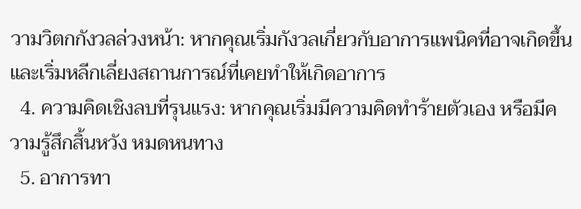วามวิตกกังวลล่วงหน้า: หากคุณเริ่มกังวลเกี่ยวกับอาการแพนิคที่อาจเกิดขึ้น และเริ่มหลีกเลี่ยงสถานการณ์ที่เคยทำให้เกิดอาการ
  4. ความคิดเชิงลบที่รุนแรง: หากคุณเริ่มมีความคิดทำร้ายตัวเอง หรือมีความรู้สึกสิ้นหวัง หมดหนทาง
  5. อาการทา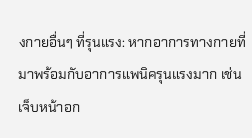งกายอื่นๆ ที่รุนแรง: หากอาการทางกายที่มาพร้อมกับอาการแพนิครุนแรงมาก เช่น เจ็บหน้าอก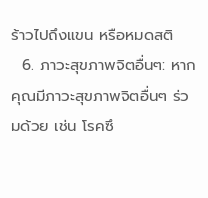ร้าวไปถึงแขน หรือหมดสติ
  6. ภาวะสุขภาพจิตอื่นๆ: หากคุณมีภาวะสุขภาพจิตอื่นๆ ร่วมด้วย เช่น โรคซึ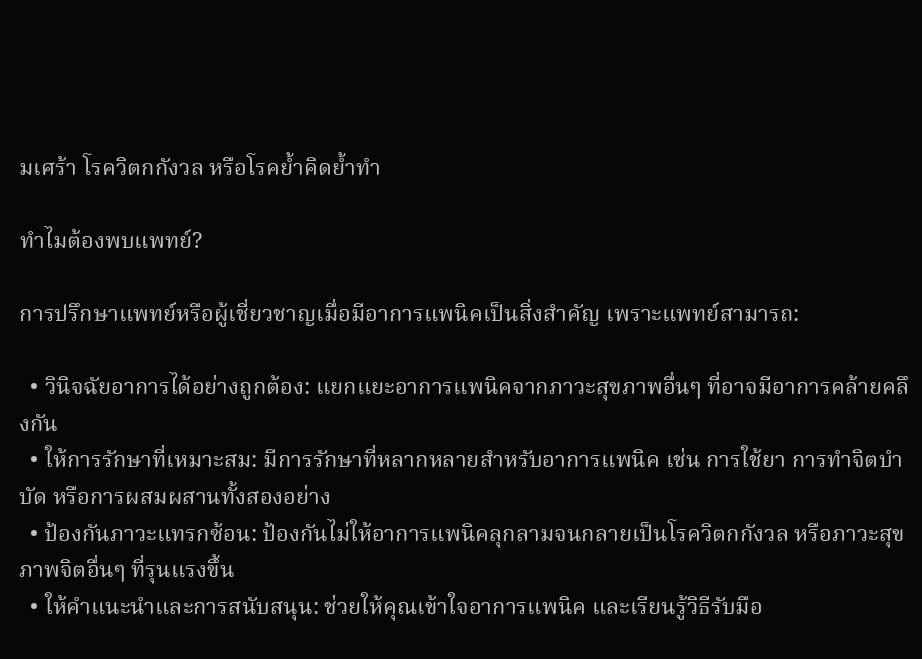มเศร้า โรควิตกกังวล หรือโรคย้ำคิดย้ำทำ

ทำไมต้องพบแพทย์?

การปรึกษาแพทย์หรือผู้เชี่ยวชาญเมื่อมีอาการแพนิคเป็นสิ่งสำคัญ เพราะแพทย์สามารถ:

  • วินิจฉัยอาการได้อย่างถูกต้อง: แยกแยะอาการแพนิคจากภาวะสุขภาพอื่นๆ ที่อาจมีอาการคล้ายคลึงกัน
  • ให้การรักษาที่เหมาะสม: มีการรักษาที่หลากหลายสำหรับอาการแพนิค เช่น การใช้ยา การทำจิตบำบัด หรือการผสมผสานทั้งสองอย่าง
  • ป้องกันภาวะแทรกซ้อน: ป้องกันไม่ให้อาการแพนิคลุกลามจนกลายเป็นโรควิตกกังวล หรือภาวะสุขภาพจิตอื่นๆ ที่รุนแรงขึ้น
  • ให้คำแนะนำและการสนับสนุน: ช่วยให้คุณเข้าใจอาการแพนิค และเรียนรู้วิธีรับมือ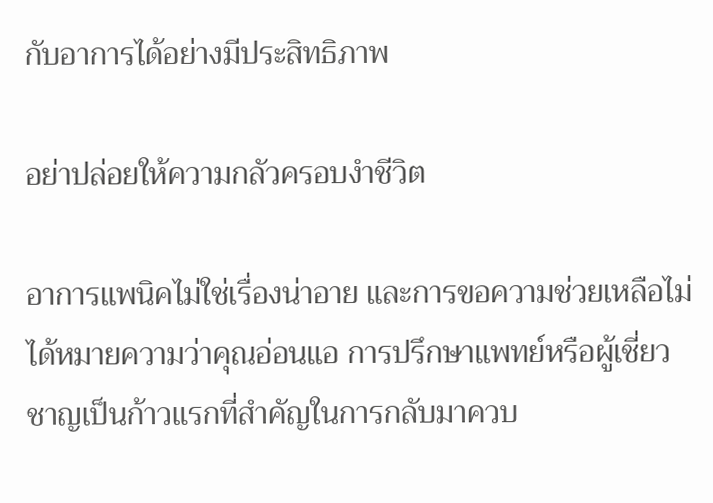กับอาการได้อย่างมีประสิทธิภาพ

อย่าปล่อยให้ความกลัวครอบงำชีวิต

อาการแพนิคไม่ใช่เรื่องน่าอาย และการขอความช่วยเหลือไม่ได้หมายความว่าคุณอ่อนแอ การปรึกษาแพทย์หรือผู้เชี่ยวชาญเป็นก้าวแรกที่สำคัญในการกลับมาควบ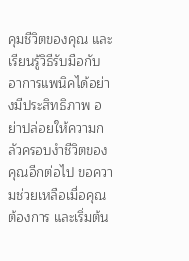คุมชีวิตของคุณ และเรียนรู้วิธีรับมือกับอาการแพนิคได้อย่างมีประสิทธิภาพ อย่าปล่อยให้ความกลัวครอบงำชีวิตของคุณอีกต่อไป ขอความช่วยเหลือเมื่อคุณต้องการ และเริ่มต้น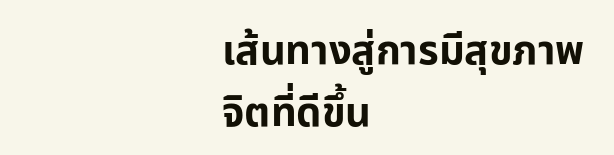เส้นทางสู่การมีสุขภาพจิตที่ดีขึ้น